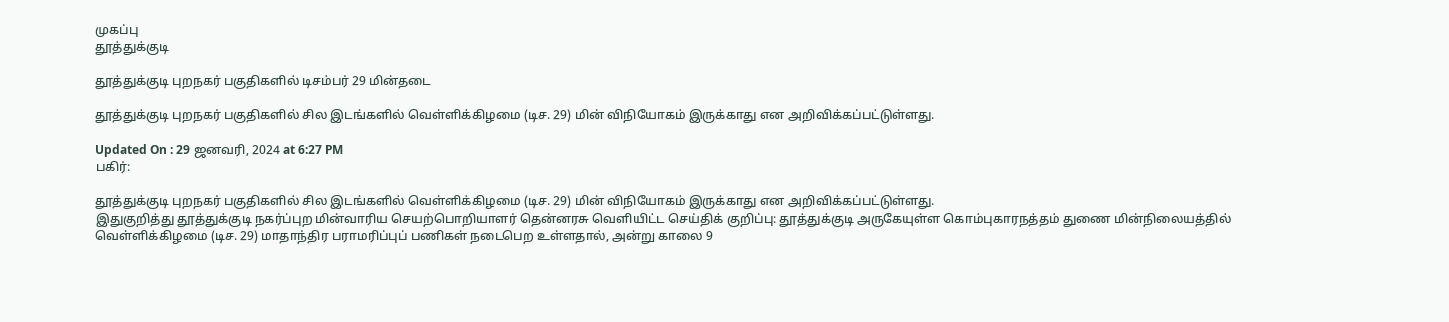முகப்பு
தூத்துக்குடி

தூத்துக்குடி புறநகர் பகுதிகளில் டிசம்பர் 29 மின்தடை

தூத்துக்குடி புறநகர் பகுதிகளில் சில இடங்களில் வெள்ளிக்கிழமை (டிச. 29) மின் விநியோகம் இருக்காது என அறிவிக்கப்பட்டுள்ளது.

Updated On : 29 ஜனவரி, 2024 at 6:27 PM
பகிர்:

தூத்துக்குடி புறநகர் பகுதிகளில் சில இடங்களில் வெள்ளிக்கிழமை (டிச. 29) மின் விநியோகம் இருக்காது என அறிவிக்கப்பட்டுள்ளது.
இதுகுறித்து தூத்துக்குடி நகர்ப்புற மின்வாரிய செயற்பொறியாளர் தென்னரசு வெளியிட்ட செய்திக் குறிப்பு: தூத்துக்குடி அருகேயுள்ள கொம்புகாரநத்தம் துணை மின்நிலையத்தில் வெள்ளிக்கிழமை (டிச. 29) மாதாந்திர பராமரிப்புப் பணிகள் நடைபெற உள்ளதால், அன்று காலை 9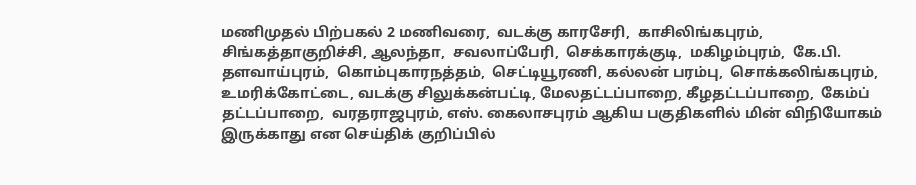மணிமுதல் பிற்பகல் 2 மணிவரை,  வடக்கு காரசேரி,  காசிலிங்கபுரம்,  சிங்கத்தாகுறிச்சி, ஆலந்தா,  சவலாப்பேரி,  செக்காரக்குடி,  மகிழம்புரம்,  கே.பி. தளவாய்புரம்,  கொம்புகாரநத்தம்,  செட்டியூரணி, கல்லன் பரம்பு,  சொக்கலிங்கபுரம்,  உமரிக்கோட்டை, வடக்கு சிலுக்கன்பட்டி, மேலதட்டப்பாறை, கீழதட்டப்பாறை,  கேம்ப் தட்டப்பாறை,  வரதராஜபுரம், எஸ். கைலாசபுரம் ஆகிய பகுதிகளில் மின் விநியோகம் இருக்காது என செய்திக் குறிப்பில்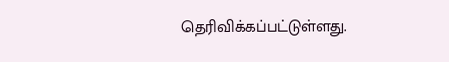தெரிவிக்கப்பட்டுள்ளது.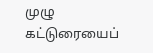முழு கட்டுரையைப்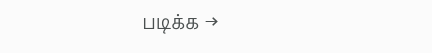படிக்க →